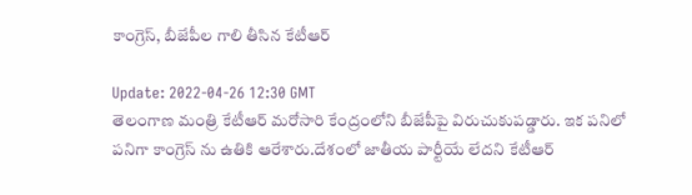కాంగ్రెస్, బీజేపీల గాలి తీసిన కేటీఆర్

Update: 2022-04-26 12:30 GMT
తెలంగాణ మంత్రి కేటీఆర్ మరోసారి కేంద్రంలోని బీజేపీపై విరుచుకుపడ్డారు. ఇక పనిలో పనిగా కాంగ్రెస్ ను ఉతికి ఆరేశారు.దేశంలో జాతీయ పార్టీయే లేదని కేటీఆర్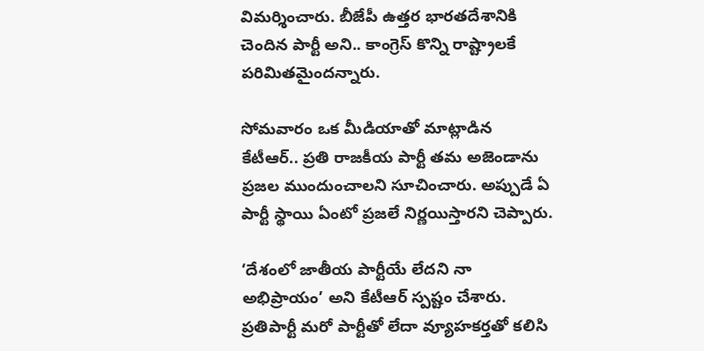విమర్శించారు. బీజేపీ ఉత్తర భారతదేశానికి చెందిన పార్టీ అని.. కాంగ్రెస్ కొన్ని రాష్ట్రాలకే పరిమితమైందన్నారు.

సోమవారం ఒక మీడియాతో మాట్లాడిన కేటీఆర్.. ప్రతి రాజకీయ పార్టీ తమ అజెండాను ప్రజల ముందుంచాలని సూచించారు. అప్పుడే ఏ పార్టీ స్థాయి ఏంటో ప్రజలే నిర్ణయిస్తారని చెప్పారు.

‘దేశంలో జాతీయ పార్టీయే లేదని నా అభిప్రాయం’ అని కేటీఆర్ స్పష్టం చేశారు. ప్రతిపార్టీ మరో పార్టీతో లేదా వ్యూహకర్తతో కలిసి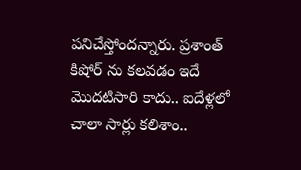పనిచేస్తోందన్నారు. ప్రశాంత్ కిషోర్ ను కలవడం ఇదే మొదటిసారి కాదు.. ఐదేళ్లలో చాలా సార్లు కలిశాం..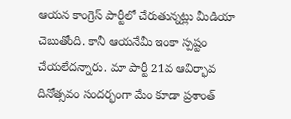ఆయన కాంగ్రెస్ పార్టీలో చేరుతున్నట్లు మీడియా చెబుతోంది. కానీ ఆయనేమీ ఇంకా స్పష్టం చేయలేదన్నారు. మా పార్టీ 21వ ఆవిర్భావ దినోత్సవం సందర్భంగా మేం కూడా ప్రశాంత్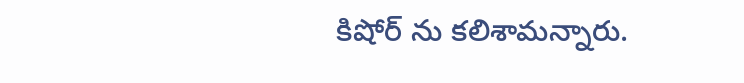కిషోర్ ను కలిశామన్నారు.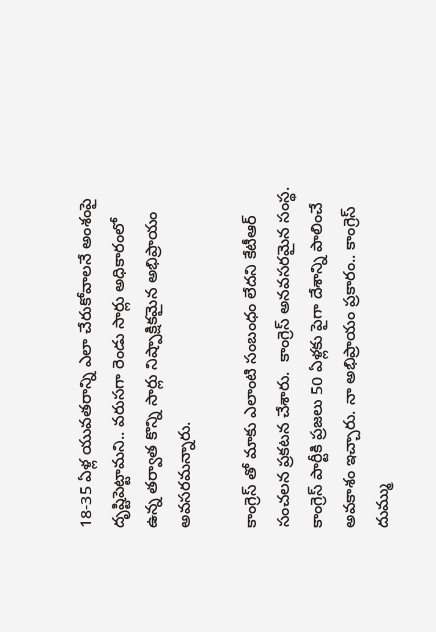18-35 ఏళ్ల యువతరాన్ని ఎలా చేరుకోవాలనే అంశంపై దృష్టిపెట్టామని.. వరుసగా రెండు సార్లు అధికారంలో ఉన్న తర్వాత కొన్ని సార్లు నిష్పాక్షికమైన అభిప్రాయం అవసరమన్నారు.

కాంగ్రెస్ తో మాకు ఎలాంటి సంబంధం లేదని కేటీఆర్ సంచలన ప్రకటన చేశారు.  కాంగ్రెస్ అనవసరమైన సంస్థ. కాంగ్రెస్ పార్టీకి ప్రజలు 50 ఏళ్లకు పైగా దేశాన్ని పాలించే అవకాశం ఇచ్చారు. నా అభిప్రాయం ప్రకారం.. కాంగ్రెస్ దుమ్ము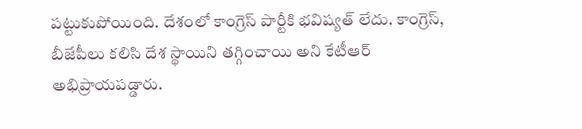పట్టుకుపోయింది. దేశంలో కాంగ్రెస్ పార్టీకి భవిష్యత్ లేదు. కాంగ్రెస్, బీజేపీలు కలిసి దేశ స్థాయిని తగ్గించాయి అని కేటీఆర్ అభిప్రాయపడ్డారు.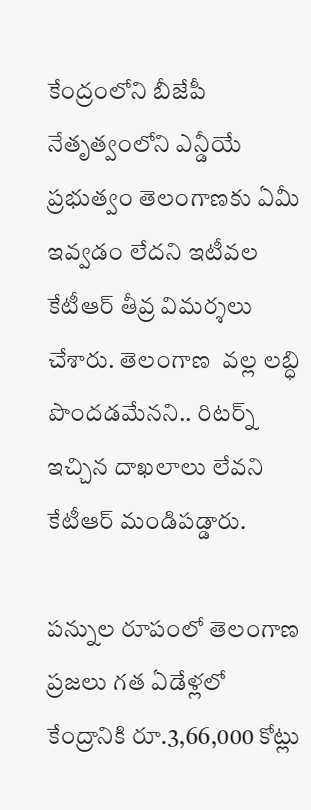కేంద్రంలోని బీజేపీ నేతృత్వంలోని ఎన్డీయే ప్రభుత్వం తెలంగాణకు ఏమీ ఇవ్వడం లేదని ఇటీవల కేటీఆర్ తీవ్ర విమర్శలు చేశారు. తెలంగాణ  వల్ల లబ్ధి పొందడమేనని.. రిటర్న్ ఇచ్చిన దాఖలాలు లేవని కేటీఆర్ మండిపడ్డారు.

పన్నుల రూపంలో తెలంగాణ ప్రజలు గత ఏడేళ్లలో కేంద్రానికి రూ.3,66,000 కోట్లు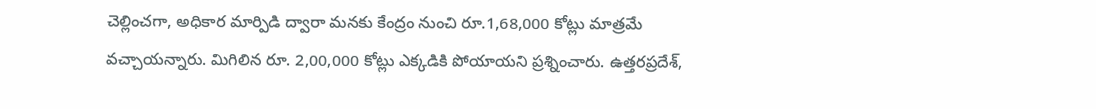చెల్లించగా, అధికార మార్పిడి ద్వారా మనకు కేంద్రం నుంచి రూ.1,68,000 కోట్లు మాత్రమే వచ్చాయన్నారు. మిగిలిన రూ. 2,00,000 కోట్లు ఎక్కడికి పోయాయని ప్రశ్నించారు. ఉత్తరప్రదేశ్,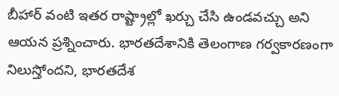బీహార్ వంటి ఇతర రాష్ట్రాల్లో ఖర్చు చేసి ఉండవచ్చు అని ఆయన ప్రశ్నించారు. భారతదేశానికి తెలంగాణ గర్వకారణంగా నిలుస్తోందని, భారతదేశ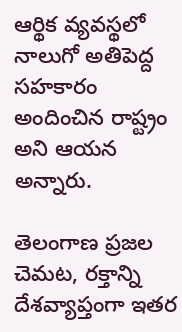ఆర్థిక వ్యవస్థలో నాలుగో అతిపెద్ద సహకారం అందించిన రాష్ట్రం అని ఆయన అన్నారు.

తెలంగాణ ప్రజల చెమట, రక్తాన్ని దేశవ్యాప్తంగా ఇతర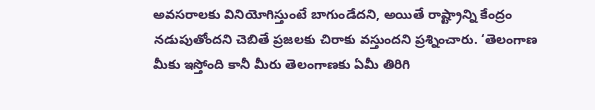అవసరాలకు వినియోగిస్తుంటే బాగుండేదని, అయితే రాష్ట్రాన్ని కేంద్రం నడుపుతోందని చెబితే ప్రజలకు చిరాకు వస్తుందని ప్రశ్నించారు. ‘తెలంగాణ మీకు ఇస్తోంది కానీ మీరు తెలంగాణకు ఏమీ తిరిగి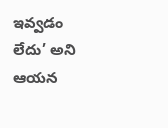ఇవ్వడం లేదు’ అని ఆయన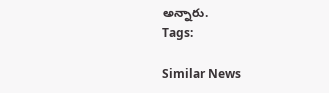అన్నారు.
Tags:

Similar News